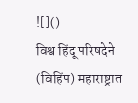![]()
विश्व हिंदू परिषदेने (विहिंप) महाराष्ट्रात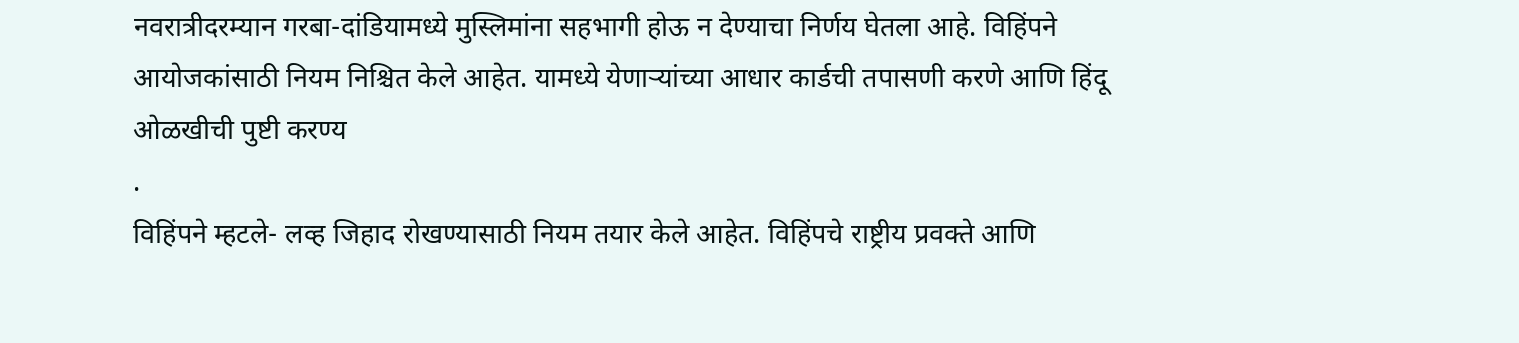नवरात्रीदरम्यान गरबा-दांडियामध्ये मुस्लिमांना सहभागी होऊ न देण्याचा निर्णय घेतला आहे. विहिंपने आयोजकांसाठी नियम निश्चित केले आहेत. यामध्ये येणाऱ्यांच्या आधार कार्डची तपासणी करणे आणि हिंदू ओळखीची पुष्टी करण्य
.
विहिंपने म्हटले- लव्ह जिहाद रोखण्यासाठी नियम तयार केले आहेत. विहिंपचे राष्ट्रीय प्रवक्ते आणि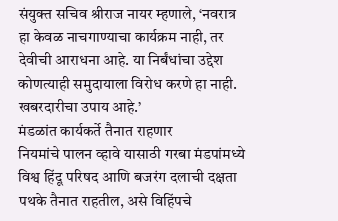संयुक्त सचिव श्रीराज नायर म्हणाले, ‘नवरात्र हा केवळ नाचगाण्याचा कार्यक्रम नाही, तर देवीची आराधना आहे. या निर्बंधांचा उद्देश कोणत्याही समुदायाला विरोध करणे हा नाही. खबरदारीचा उपाय आहे.’
मंडळांत कार्यकर्ते तैनात राहणार
नियमांचे पालन व्हावे यासाठी गरबा मंडपांमध्ये विश्व हिंदू परिषद आणि बजरंग दलाची दक्षता पथके तैनात राहतील, असे विहिंपचे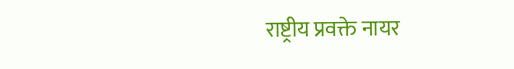राष्ट्रीय प्रवक्ते नायर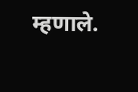म्हणाले.